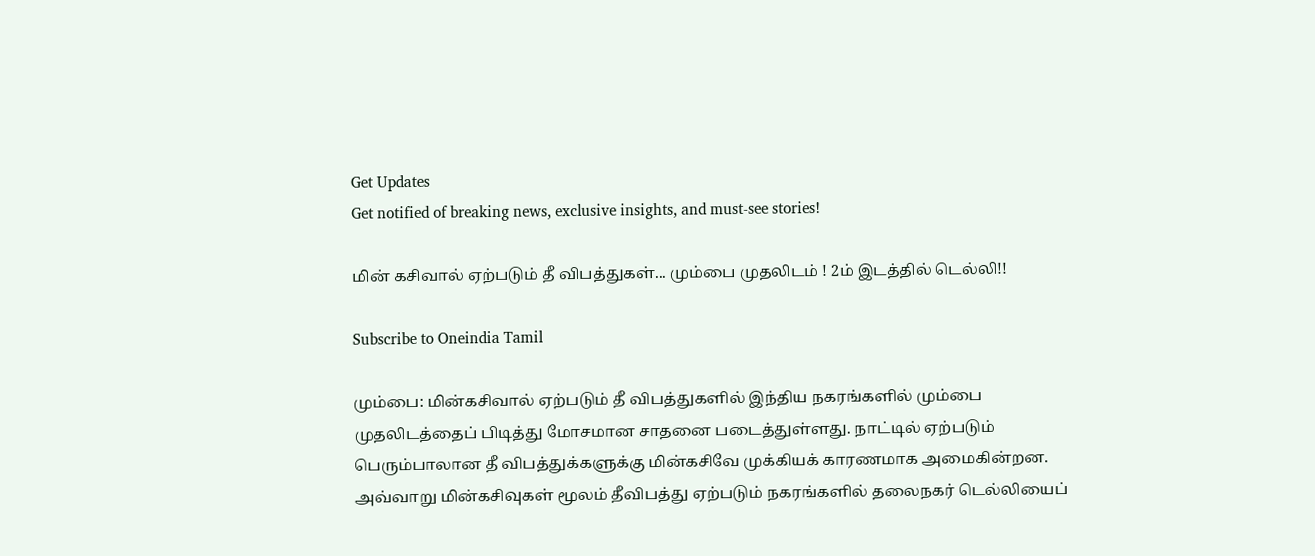Get Updates
Get notified of breaking news, exclusive insights, and must-see stories!

மின் கசிவால் ஏற்படும் தீ விபத்துகள்... மும்பை முதலிடம் ! 2ம் இடத்தில் டெல்லி!!

Subscribe to Oneindia Tamil

மும்பை: மின்கசிவால் ஏற்படும் தீ விபத்துகளில் இந்திய நகரங்களில் மும்பை முதலிடத்தைப் பிடித்து மோசமான சாதனை படைத்துள்ளது. நாட்டில் ஏற்படும் பெரும்பாலான தீ விபத்துக்களுக்கு மின்கசிவே முக்கியக் காரணமாக அமைகின்றன. அவ்வாறு மின்கசிவுகள் மூலம் தீவிபத்து ஏற்படும் நகரங்களில் தலைநகர் டெல்லியைப்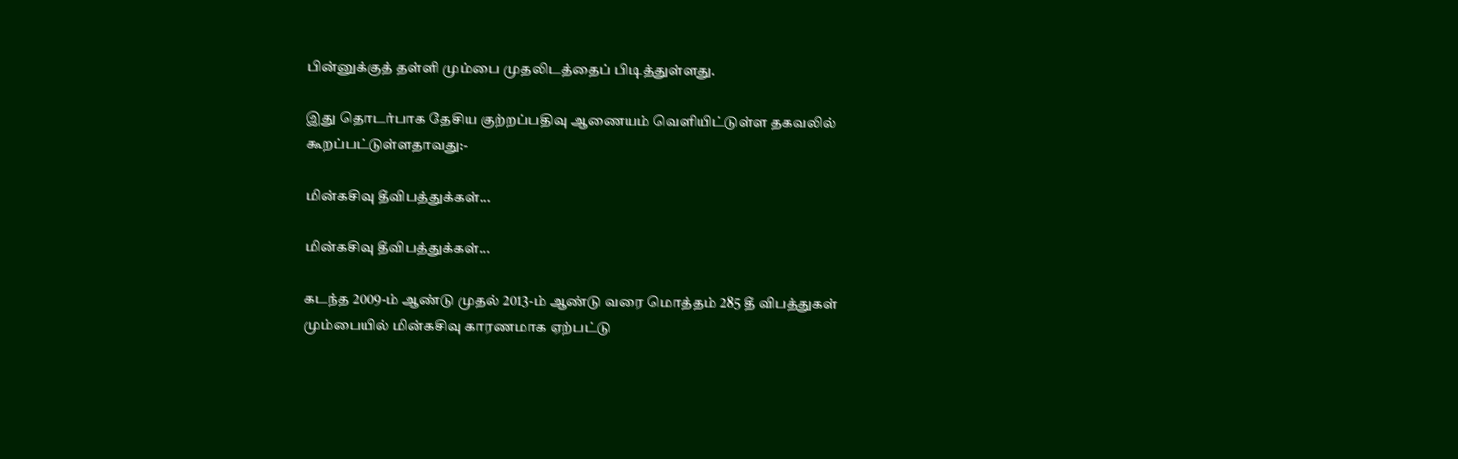பின்னுக்குத் தள்ளி மும்பை முதலிடத்தைப் பிடித்துள்ளது.

இது தொடர்பாக தேசிய குற்றப்பதிவு ஆணையம் வெளியிட்டுள்ள தகவலில் கூறப்பட்டுள்ளதாவது:-

மின்கசிவு தீவிபத்துக்கள்...

மின்கசிவு தீவிபத்துக்கள்...

கடந்த 2009-ம் ஆண்டு முதல் 2013-ம் ஆண்டு வரை மொத்தம் 285 தீ விபத்துகள் மும்பையில் மின்கசிவு காரணமாக ஏற்பட்டு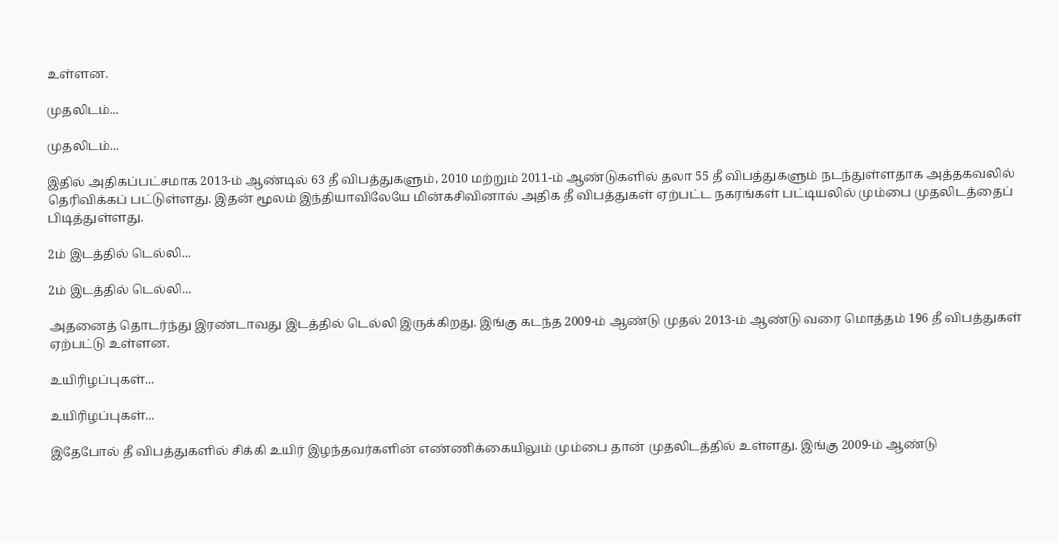உள்ளன.

முதலிடம்...

முதலிடம்...

இதில் அதிகப்பட்சமாக 2013-ம் ஆண்டில் 63 தீ விபத்துகளும், 2010 மற்றும் 2011-ம் ஆண்டுகளில் தலா 55 தீ விபத்துகளும் நடந்துள்ளதாக அத்தகவலில் தெரிவிக்கப் பட்டுள்ளது. இதன் மூலம் இந்தியாவிலேயே மின்கசிவினால் அதிக தீ விபத்துகள் ஏற்பட்ட நகரங்கள் பட்டியலில் மும்பை முதலிடத்தைப் பிடித்துள்ளது.

2ம் இடத்தில் டெல்லி...

2ம் இடத்தில் டெல்லி...

அதனைத் தொடர்ந்து இரண்டாவது இடத்தில் டெல்லி இருக்கிறது. இங்கு கடந்த 2009-ம் ஆண்டு முதல் 2013-ம் ஆண்டு வரை மொத்தம் 196 தீ விபத்துகள் ஏற்பட்டு உள்ளன.

உயிரிழப்புகள்...

உயிரிழப்புகள்...

இதேபோல் தீ விபத்துகளில் சிக்கி உயிர் இழந்தவர்களின் எண்ணிக்கையிலும் மும்பை தான் முதலிடத்தில் உள்ளது. இங்கு 2009-ம் ஆண்டு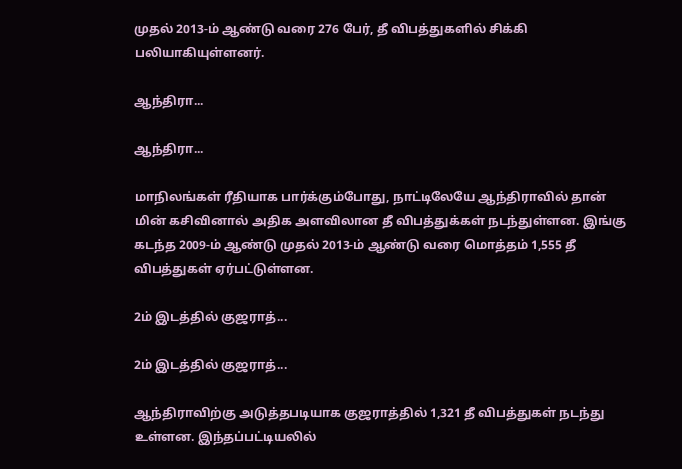முதல் 2013-ம் ஆண்டு வரை 276 பேர், தீ விபத்துகளில் சிக்கி பலியாகியுள்ளனர்.

ஆந்திரா...

ஆந்திரா...

மாநிலங்கள் ரீதியாக பார்க்கும்போது, நாட்டிலேயே ஆந்திராவில் தான் மின் கசிவினால் அதிக அளவிலான தீ விபத்துக்கள் நடந்துள்ளன. இங்கு கடந்த 2009-ம் ஆண்டு முதல் 2013-ம் ஆண்டு வரை மொத்தம் 1,555 தீ விபத்துகள் ஏர்பட்டுள்ளன.

2ம் இடத்தில் குஜராத்...

2ம் இடத்தில் குஜராத்...

ஆந்திராவிற்கு அடுத்தபடியாக குஜராத்தில் 1,321 தீ விபத்துகள் நடந்து உள்ளன. இந்தப்பட்டியலில்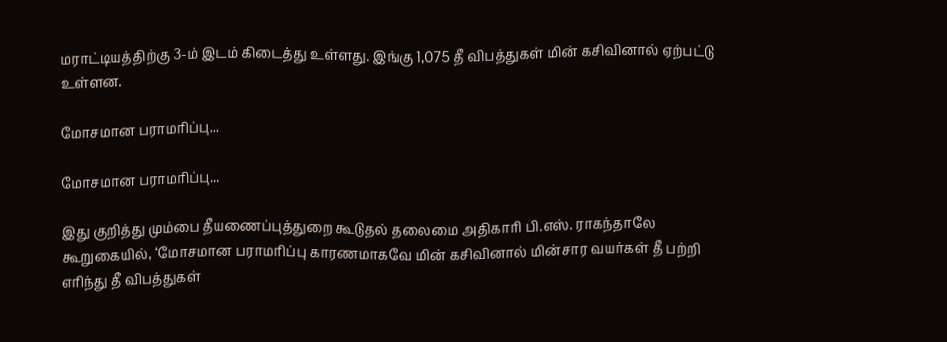மராட்டியத்திற்கு 3-ம் இடம் கிடைத்து உள்ளது. இங்கு 1,075 தீ விபத்துகள் மின் கசிவினால் ஏற்பட்டு உள்ளன.

மோசமான பராமரிப்பு...

மோசமான பராமரிப்பு...

இது குறித்து மும்பை தீயணைப்புத்துறை கூடுதல் தலைமை அதிகாரி பி.எஸ். ராகந்தாலே கூறுகையில், ‘மோசமான பராமரிப்பு காரணமாகவே மின் கசிவினால் மின்சார வயர்கள் தீ பற்றி எரிந்து தீ விபத்துகள்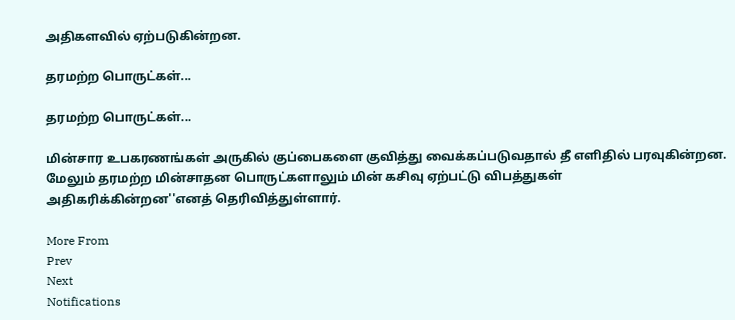அதிகளவில் ஏற்படுகின்றன.

தரமற்ற பொருட்கள்...

தரமற்ற பொருட்கள்...

மின்சார உபகரணங்கள் அருகில் குப்பைகளை குவித்து வைக்கப்படுவதால் தீ எளிதில் பரவுகின்றன. மேலும் தரமற்ற மின்சாதன பொருட்களாலும் மின் கசிவு ஏற்பட்டு விபத்துகள் அதிகரிக்கின்றன''எனத் தெரிவித்துள்ளார்.

More From
Prev
Next
Notifications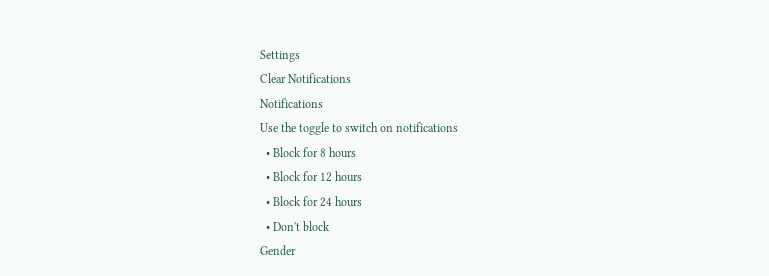Settings
Clear Notifications
Notifications
Use the toggle to switch on notifications
  • Block for 8 hours
  • Block for 12 hours
  • Block for 24 hours
  • Don't block
Gender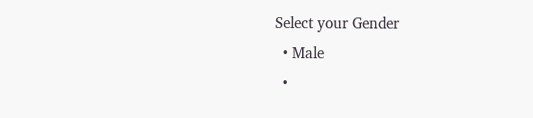Select your Gender
  • Male
  •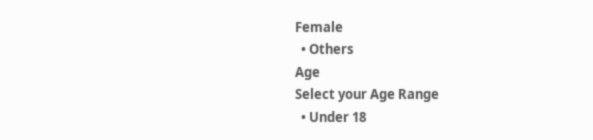Female
  • Others
Age
Select your Age Range
  • Under 18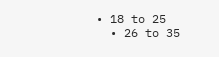• 18 to 25
  • 26 to 35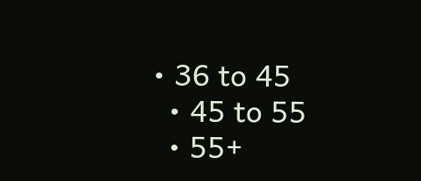• 36 to 45
  • 45 to 55
  • 55+